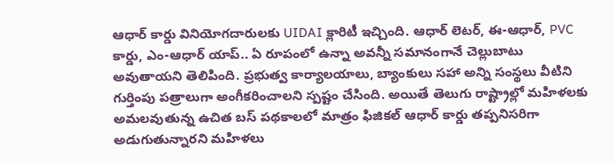ఆధార్ కార్డు వినియోగదారులకు UIDAI క్లారిటీ ఇచ్చింది. ఆధార్ లెటర్, ఈ-ఆధార్, PVC కార్డు, ఎం-ఆధార్ యాప్.. ఏ రూపంలో ఉన్నా అవన్నీ సమానంగానే చెల్లుబాటు అవుతాయని తెలిపింది. ప్రభుత్వ కార్యాలయాలు, బ్యాంకులు సహా అన్ని సంస్థలు వీటిని గుర్తింపు పత్రాలుగా అంగీకరించాలని స్పష్టం చేసింది. అయితే తెలుగు రాష్ట్రాల్లో మహిళలకు అమలవుతున్న ఉచిత బస్ పథకాలలో మాత్రం ఫిజికల్ ఆధార్ కార్డు తప్పనిసరిగా అడుగుతున్నారని మహిళలు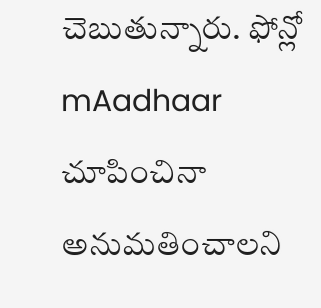చెబుతున్నారు. ఫోన్లో mAadhaar చూపించినా అనుమతించాలని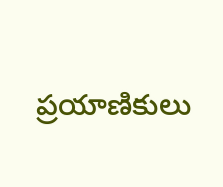ప్రయాణికులు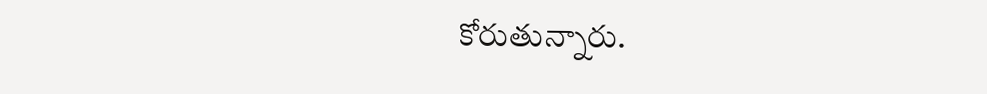కోరుతున్నారు.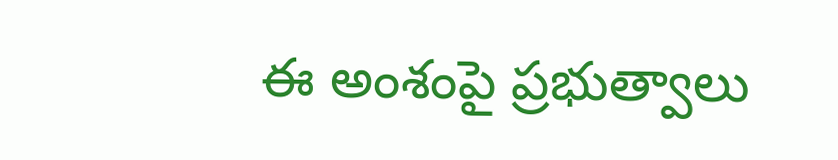ఈ అంశంపై ప్రభుత్వాలు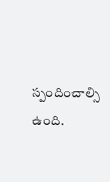స్పందించాల్సి ఉంది.